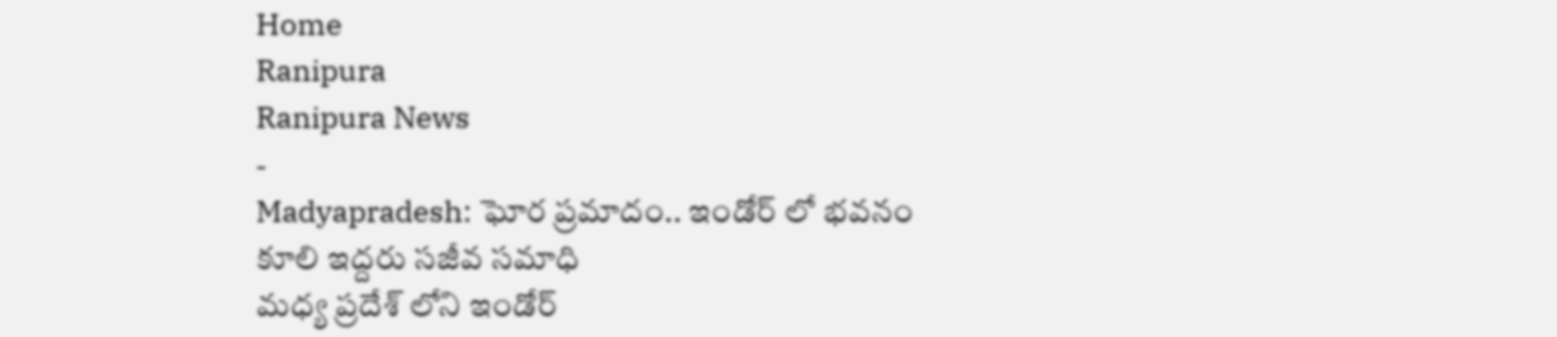Home
Ranipura
Ranipura News
-
Madyapradesh: ఘోర ప్రమాదం.. ఇండోర్ లో భవనం కూలి ఇద్దరు సజీవ సమాధి
మధ్య ప్రదేశ్ లోని ఇండోర్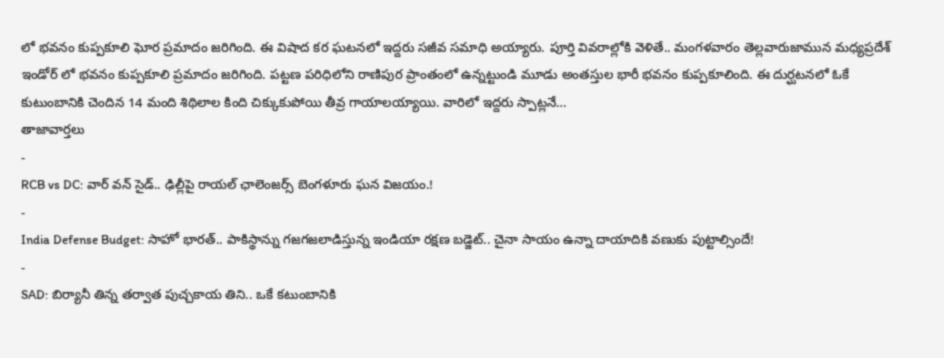లో భవనం కుప్పకూలి ఘోర ప్రమాదం జరిగింది. ఈ విషాద కర ఘటనలో ఇద్దరు సజీవ సమాధి అయ్యారు. పూర్తి వివరాల్లోకి వెళితే.. మంగళవారం తెల్లవారుజామున మధ్యప్రదేశ్ ఇండోర్ లో భవనం కుప్పకూలి ప్రమాదం జరిగింది. పట్టణ పరిధిలోని రాణిపుర ప్రాంతంలో ఉన్నట్టుండి మూడు అంతస్తుల భారీ భవనం కుప్పకూలింది. ఈ దుర్ఘటనలో ఓకే కుటుంబానికి చెందిన 14 మంది శిథిలాల కింది చిక్కుకుపోయి తీవ్ర గాయాలయ్యాయి. వారిలో ఇద్దరు స్పాట్లనే…
తాజావార్తలు
-
RCB vs DC: వార్ వన్ సైడ్.. ఢిల్లీపై రాయల్ ఛాలెంజర్స్ బెంగళూరు ఘన విజయం.!
-
India Defense Budget: సాహో భారత్.. పాకిస్థాన్ను గజగజలాడిస్తున్న ఇండియా రక్షణ బడ్జెట్.. చైనా సాయం ఉన్నా దాయాదికి వణుకు పుట్టాల్సిందే!
-
SAD: బిర్యానీ తిన్న తర్వాత పుచ్చకాయ తిని.. ఒకే కటుంబానికి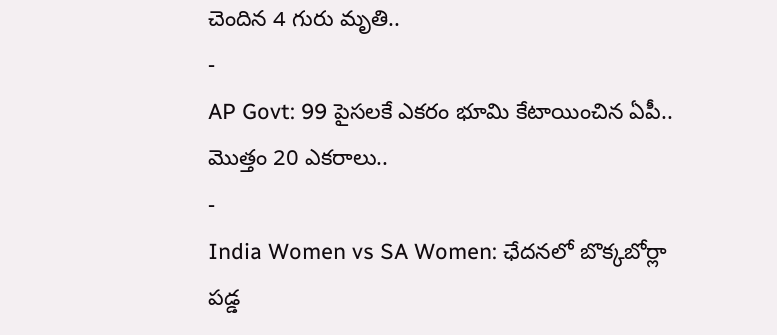చెందిన 4 గురు మృతి..
-
AP Govt: 99 పైసలకే ఎకరం భూమి కేటాయించిన ఏపీ.. మొత్తం 20 ఎకరాలు..
-
India Women vs SA Women: ఛేదనలో బొక్కబోర్లా పడ్డ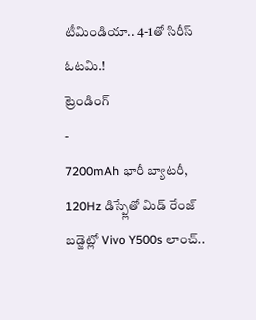టీమిండియా.. 4-1తో సిరీస్ ఓటమి.!
ట్రెండింగ్
-
7200mAh భారీ బ్యాటరీ, 120Hz డిస్ప్లేతో మిడ్ రేంజ్ బడ్జెట్లో Vivo Y500s లాంచ్..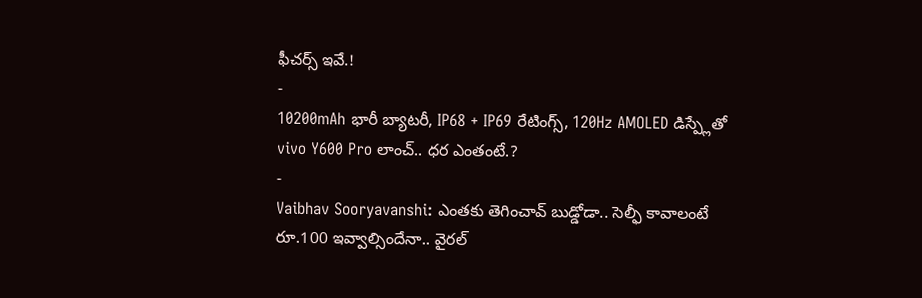ఫీచర్స్ ఇవే.!
-
10200mAh భారీ బ్యాటరీ, IP68 + IP69 రేటింగ్స్, 120Hz AMOLED డిస్ప్లేతో vivo Y600 Pro లాంచ్.. ధర ఎంతంటే.?
-
Vaibhav Sooryavanshi: ఎంతకు తెగించావ్ బుడ్డోడా.. సెల్ఫీ కావాలంటే రూ.100 ఇవ్వాల్సిందేనా.. వైరల్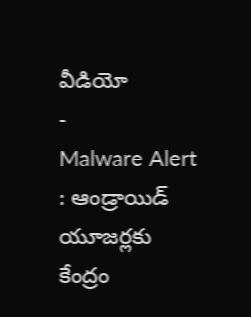వీడియో
-
Malware Alert : ఆండ్రాయిడ్ యూజర్లకు కేంద్రం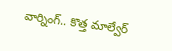వార్నింగ్.. కొత్త మాల్వేర్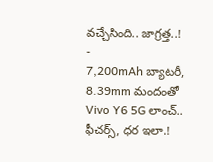వచ్చేసింది.. జాగ్రత్త..!
-
7,200mAh బ్యాటరీ, 8.39mm మందంతో Vivo Y6 5G లాంచ్.. ఫీచర్స్, ధర ఇలా.!